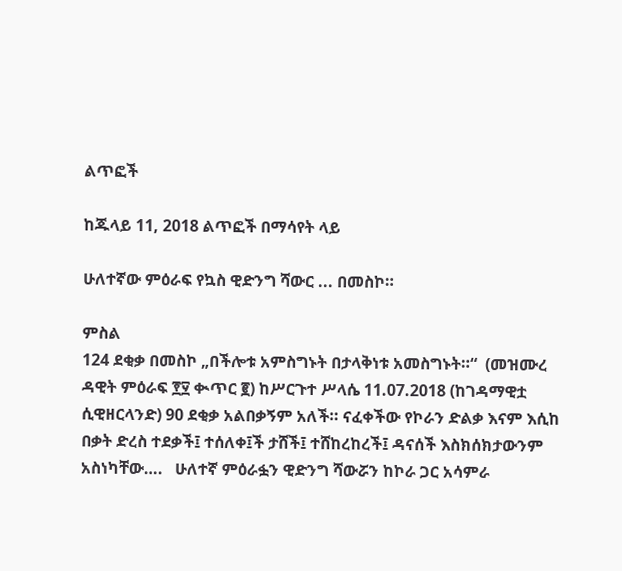ልጥፎች

ከጁላይ 11, 2018 ልጥፎች በማሳየት ላይ

ሁለተኛው ምዕራፍ የኳስ ዊድንግ ሻውር ... በመስኮ።

ምስል
124 ደቂቃ በመስኮ „በችሎቱ አምስግኑት በታላቅነቱ አመስግኑት።“  (መዝሙረ ዳዊት ምዕራፍ ፻፶ ቊጥር ፪) ከሥርጉተ ሥላሴ 11.07.2018 (ከገዳማዊቷ ሲዊዘርላንድ) 90 ደቂቃ አልበቃኝም አለች። ናፈቀችው የኮራን ድልቃ እናም እሲከ በቃት ድረስ ተደቃች፤ ተሰለቀ፤ች ታሸች፤ ተሸከረከረች፤ ዳናሰች እስክሰክታውንም አስነካቸው….   ሁለተኛ ምዕራፏን ዊድንግ ሻውሯን ከኮራ ጋር አሳምራ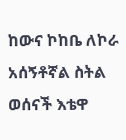ከውና ኮከቤ ለኮራ አሰኝቶኛል ስትል ወሰናች እቴዋ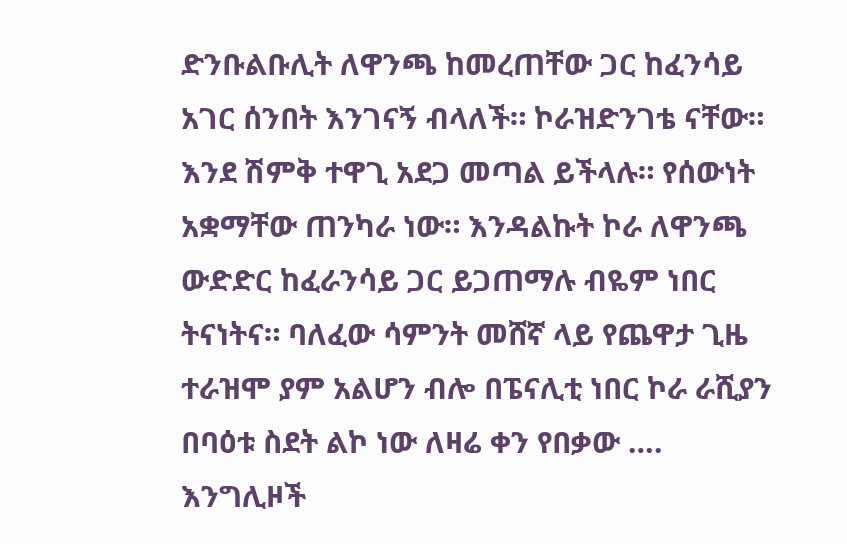ድንቡልቡሊት ለዋንጫ ከመረጠቸው ጋር ከፈንሳይ አገር ሰንበት እንገናኝ ብላለች። ኮራዝድንገቴ ናቸው። እንደ ሽምቅ ተዋጊ አደጋ መጣል ይችላሉ። የሰውነት አቋማቸው ጠንካራ ነው። እንዳልኩት ኮራ ለዋንጫ ውድድር ከፈራንሳይ ጋር ይጋጠማሉ ብዬም ነበር ትናነትና። ባለፈው ሳምንት መሸኛ ላይ የጨዋታ ጊዜ ተራዝሞ ያም አልሆን ብሎ በፔናሊቲ ነበር ኮራ ራሺያን በባዕቱ ስደት ልኮ ነው ለዛሬ ቀን የበቃው …. እንግሊዞች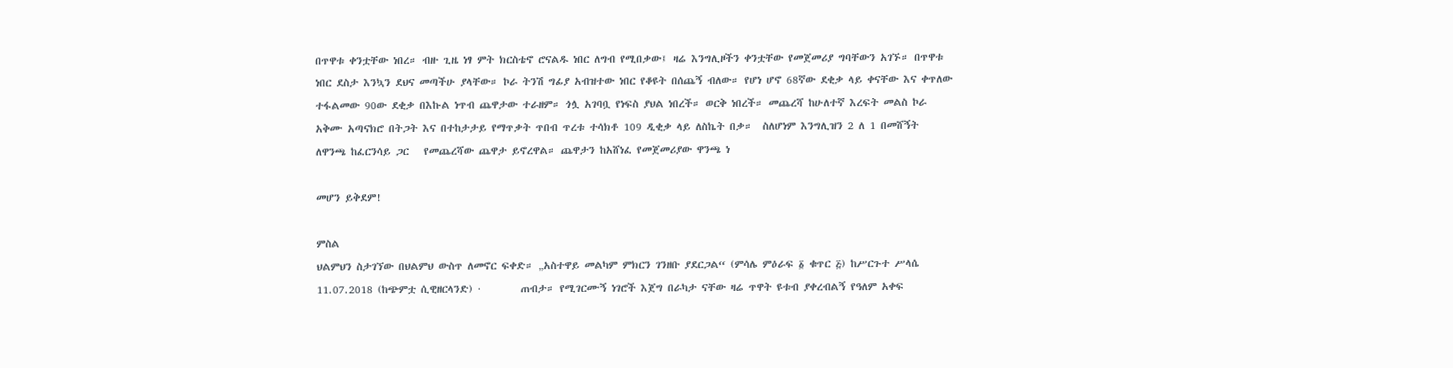በጥዋቱ ቀንቷቸው ነበረ። ብዙ ጊዜ ነፃ ምት ክርስቴኖ ሮናልዱ ነበር ለግብ የሚበቃው፤ ዛሬ እንግሊዞችን ቀንቷቸው የመጀመሪያ ግባቸውን አገኙ። በጥዋቱ ነበር ደስታ እንኳን ደህና መጣችሁ ያላቸው። ኮራ ትንሽ ግፊያ አብዝተው ነበር የቆዩት በሰጨኝ ብለው። የሆነ ሆኖ 68ኛው ደቂቃ ላይ ቀናቸው እና ቀጥለው ተፋልመው 90ው ደቂቃ በእኩል ነጥብ ጨዋታው ተራዘም። ጎሏ አገባቧ የነፍስ ያህል ነበረች። ወርቅ ነበረች። መጨረሻ ከሁለተኛ እረፍት መልስ ኮራ አቅሙ አጣናክሮ በትጋት እና በተከታታይ የማጥቃት ጥበብ ጥረቱ ተሳክቶ 109 ዲቂቃ ላይ ለስኬት በቃ።  ስለሆነም እንግሊዝን 2 ለ 1 በመሸኝት ለዋንጫ ከፈርንሳይ ጋር   የመጨረሻው ጨዋታ ይኖረዋል። ጨዋታን ከአሸነፈ የመጀመሪያው ዋንጫ ነ

መሆን ይቅደም!

ምስል
ህልምህን ስታገኘው በህልምህ ውስጥ ለመኖር ፍቀድ። „አስተዋይ መልካም ምክርን ገንዘቡ ያደርጋል“ (ምሳሌ ምዕራፍ ፩ ቁጥር ፭) ከሥርጉተ ሥላሴ 11.07.2018 (ከጭምቷ ሲዊዘርላንድ) ·        ጠብታ። የሚገርሙኝ ነገሮች እጀግ በራካታ ናቸው ዛሬ ጥዋት ዩቱብ ያቀረብልኝ የዓለም አቀፍ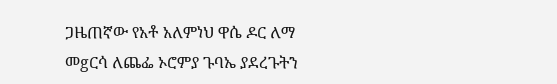ጋዜጠኛው የአቶ አለምነህ ዋሴ ዶር ለማ መgርሳ ለጨፌ ኦሮምያ ጉባኤ ያደረጉትን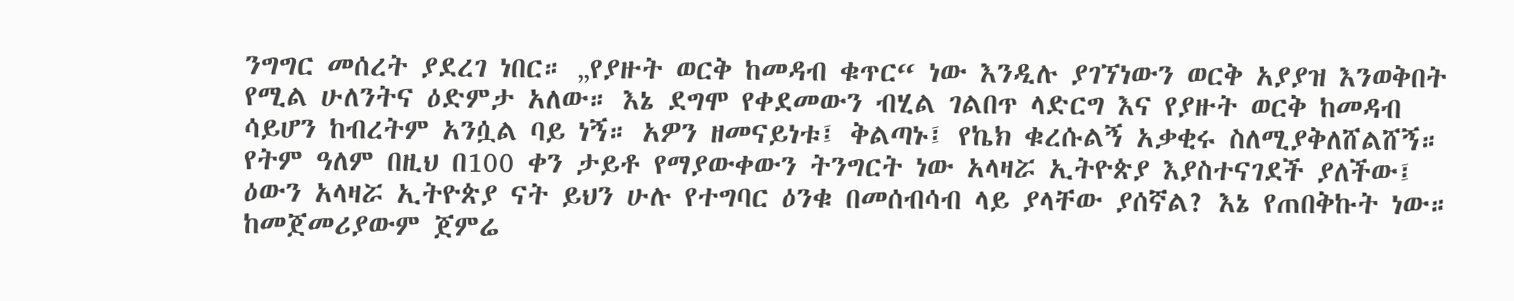ንግግር መሰረት ያደረገ ነበር። „የያዙት ወርቅ ከመዳብ ቁጥር“ ነው እንዲሉ ያገኘነውን ወርቅ አያያዝ እንወቅበት የሚል ሁለንትና ዕድምታ አለው። እኔ ደግሞ የቀደመውን ብሂል ገልበጥ ላድርግ እና የያዙት ወርቅ ከመዳብ ሳይሆን ከብረትም አንሷል ባይ ነኝ። አዎን ዘመናይነቱ፤ ቅልጣኑ፤ የኬክ ቁረሱልኝ አቃቂሩ ስለሚያቅለሸልሸኝ። የትም ዓለም በዚህ በ100 ቀን ታይቶ የማያውቀውን ትንግርት ነው አላዛሯ ኢትዮጵያ እያስተናገደች ያለችው፤ ዕውን አላዛሯ ኢትዮጵያ ናት ይህን ሁሉ የተግባር ዕንቁ በመሰብሳብ ላይ ያላቸው ያሰኛል? እኔ የጠበቅኩት ነው። ከመጀመሪያውም ጀምሬ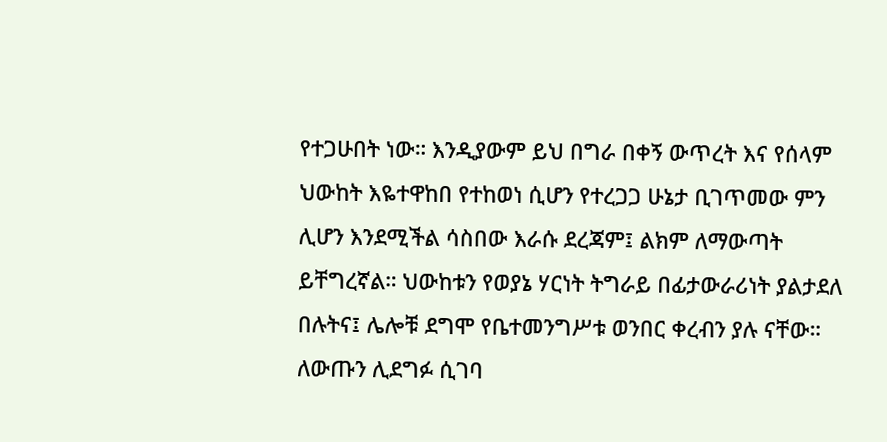የተጋሁበት ነው። እንዲያውም ይህ በግራ በቀኝ ውጥረት እና የሰላም ህውከት እዬተዋከበ የተከወነ ሲሆን የተረጋጋ ሁኔታ ቢገጥመው ምን ሊሆን እንደሚችል ሳስበው እራሱ ደረጃም፤ ልክም ለማውጣት ይቸግረኛል። ህውከቱን የወያኔ ሃርነት ትግራይ በፊታውራሪነት ያልታደለ በሉትና፤ ሌሎቹ ደግሞ የቤተመንግሥቱ ወንበር ቀረብን ያሉ ናቸው። ለውጡን ሊደግፉ ሲገባ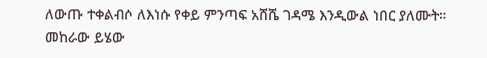ለውጡ ተቀልብሶ ለእነሱ የቀይ ምንጣፍ አሸሼ ገዳሜ እንዲውል ነበር ያለሙት። መከራው ይሄው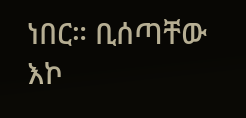ነበር። ቢሰጣቸው እኮ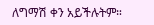ለግማሽ ቀን አይችሉትም።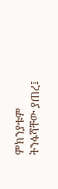ምክንያቱም ትንፋሻቸው ያጠረ፤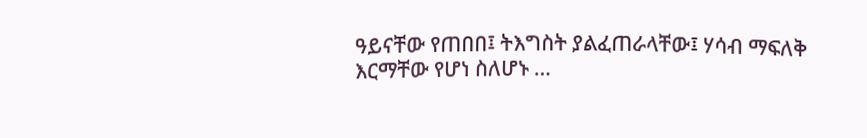ዓይናቸው የጠበበ፤ ትእግስት ያልፈጠራላቸው፤ ሃሳብ ማፍለቅ እርማቸው የሆነ ስለሆኑ …